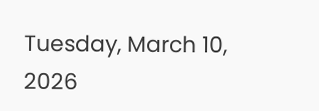Tuesday, March 10, 2026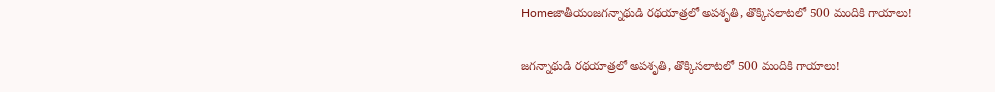Homeజాతీయంజగన్నాథుడి రథయాత్రలో అపశృతి, తొక్కిసలాటలో 500 మందికి గాయాలు!

జగన్నాథుడి రథయాత్రలో అపశృతి, తొక్కిసలాటలో 500 మందికి గాయాలు!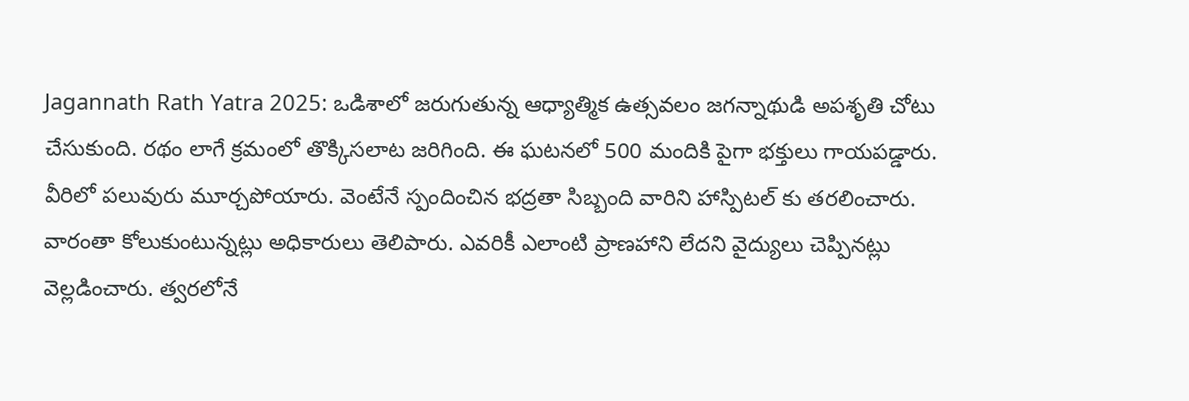Jagannath Rath Yatra 2025: ఒడిశాలో జరుగుతున్న ఆధ్యాత్మిక ఉత్సవలం జగన్నాథుడి అపశృతి చోటు చేసుకుంది. రథం లాగే క్రమంలో తొక్కిసలాట జరిగింది. ఈ ఘటనలో 500 మందికి పైగా భక్తులు గాయపడ్డారు. వీరిలో పలువురు మూర్చపోయారు. వెంటేనే స్పందించిన భద్రతా సిబ్బంది వారిని హాస్పిటల్ కు తరలించారు. వారంతా కోలుకుంటున్నట్లు అధికారులు తెలిపారు. ఎవరికీ ఎలాంటి ప్రాణహాని లేదని వైద్యులు చెప్పినట్లు వెల్లడించారు. త్వరలోనే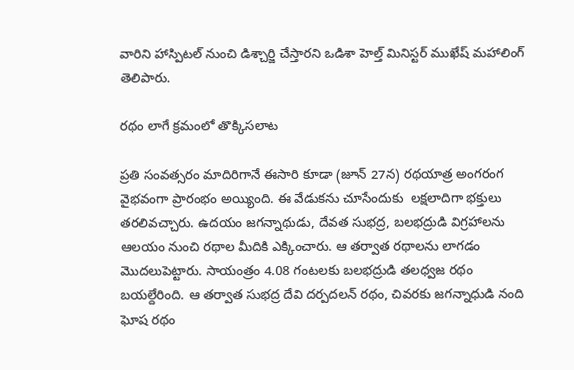వారిని హాస్పిటల్ నుంచి డిశ్చార్జి చేస్తారని ఒడిశా హెల్త్ మినిస్టర్ ముఖేష్ మహాలింగ్ తెలిపారు.

రథం లాగే క్రమంలో తొక్కిసలాట

ప్రతి సంవత్సరం మాదిరిగానే ఈసారి కూడా (జూన్ 27న) రథయాత్ర అంగరంగ వైభవంగా ప్రారంభం అయ్యింది. ఈ వేడుకను చూసేందుకు  లక్షలాదిగా భక్తులు తరలివచ్చారు. ఉదయం జగన్నాథుడు, దేవత సుభద్ర, బలభద్రుడి విగ్రహాలను ఆలయం నుంచి రథాల మీదికి ఎక్కించారు. ఆ తర్వాత రథాలను లాగడం మొదలుపెట్టారు. సాయంత్రం 4.08 గంటలకు బలభద్రుడి తలధ్వజ రథం బయల్దేరింది. ఆ తర్వాత సుభద్ర దేవి దర్పదలన్ రథం, చివరకు జగన్నాధుడి నంది ఘోష రథం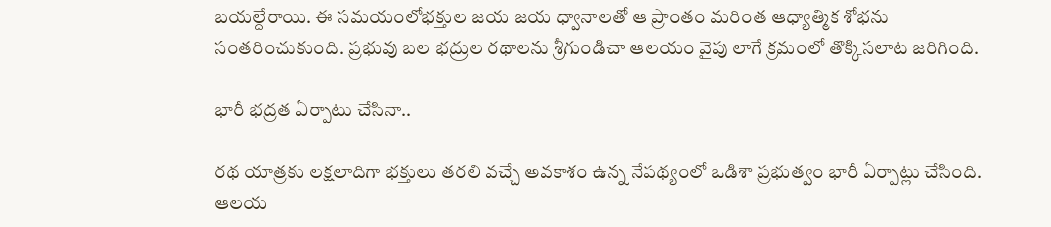బయల్దేరాయి. ఈ సమయంలోభక్తుల జయ జయ ధ్వానాలతో ఆ ప్రాంతం మరింత ఆధ్యాత్మిక శోభను సంతరించుకుంది. ప్రభువు బల భద్రుల రథాలను శ్రీగుండిచా ఆలయం వైపు లాగే క్రమంలో తొక్కిసలాట జరిగింది.

భారీ భద్రత ఏర్పాటు చేసినా..

రథ యాత్రకు లక్షలాదిగా భక్తులు తరలి వచ్చే అవకాశం ఉన్న నేపథ్యంలో ఒడిశా ప్రభుత్వం భారీ ఏర్పాట్లు చేసింది. ఆలయ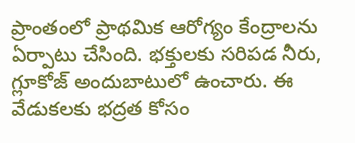ప్రాంతంలో ప్రాథమిక ఆరోగ్యం కేంద్రాలను ఏర్పాటు చేసింది. భక్తులకు సరిపడ నీరు, గ్లూకోజ్ అందుబాటులో ఉంచారు. ఈ వేడుకలకు భద్రత కోసం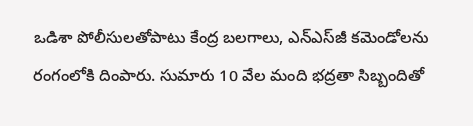ఒడిశా పోలీసులతోపాటు కేంద్ర బలగాలు, ఎన్‌ఎస్‌జీ కమెండోలను రంగంలోకి దింపారు. సుమారు 10 వేల మంది భద్రతా సిబ్బందితో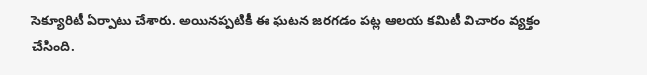సెక్యూరిటీ ఏర్పాటు చేశారు. అయినప్పటికీ ఈ ఘటన జరగడం పట్ల ఆలయ కమిటీ విచారం వ్యక్తం చేసింది.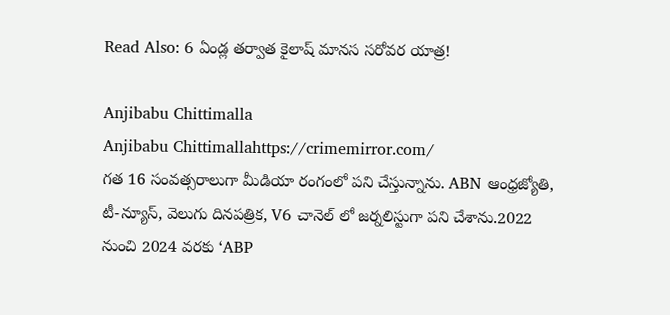Read Also: 6 ఏండ్ల తర్వాత కైలాష్ మానస సరోవర యాత్ర!

Anjibabu Chittimalla
Anjibabu Chittimallahttps://crimemirror.com/
గత 16 సంవత్సరాలుగా మీడియా రంగంలో పని చేస్తున్నాను. ABN ఆంధ్రజ్యోతి, టీ-న్యూస్‌, వెలుగు దినపత్రిక, V6 చానెల్ లో జర్నలిస్టుగా పని చేశాను.2022 నుంచి 2024 వరకు ‘ABP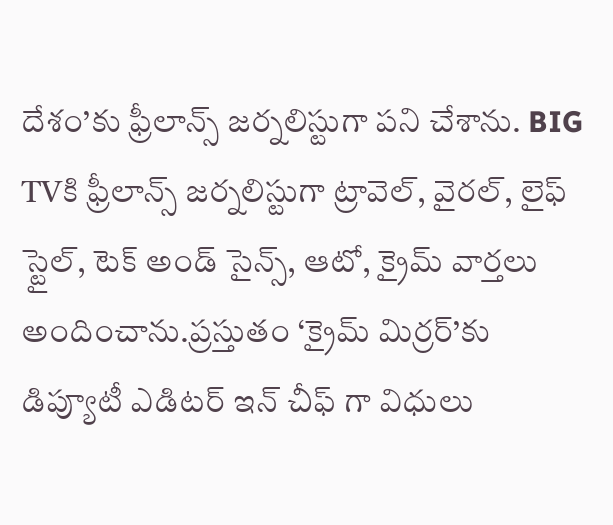దేశం’కు ఫ్రీలాన్స్ జర్నలిస్టుగా పని చేశాను. BIG TVకి ఫ్రీలాన్స్ జర్నలిస్టుగా ట్రావెల్, వైరల్, లైఫ్ స్టైల్, టెక్ అండ్ సైన్స్, ఆటో, క్రైమ్ వార్తలు అందించాను.ప్రస్తుతం ‘క్రైమ్ మిర్రర్’కు డిప్యూటీ ఎడిటర్ ఇన్ చీఫ్ గా విధులు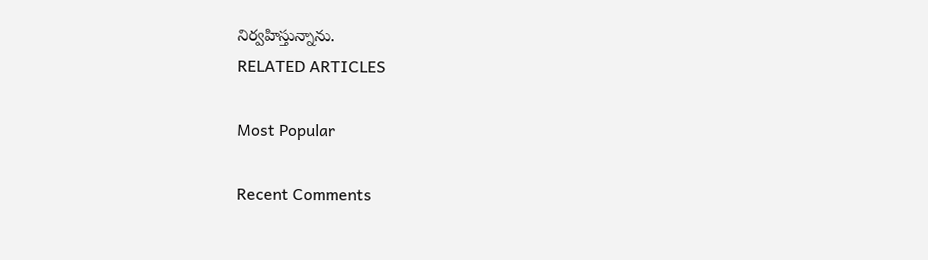నిర్వహిస్తున్నాను.
RELATED ARTICLES

Most Popular

Recent Comments